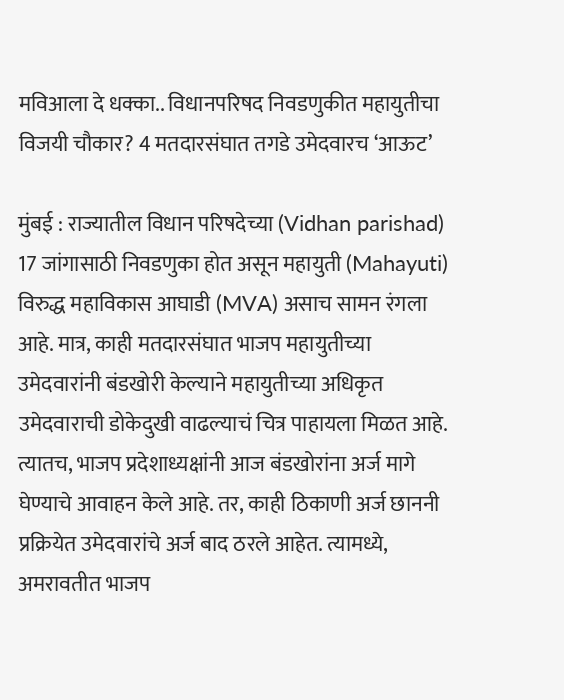मविआला दे धक्का.. विधानपरिषद निवडणुकीत महायुतीचा विजयी चौकार? 4 मतदारसंघात तगडे उमेदवारच ‘आऊट’

मुंबई : राज्यातील विधान परिषदेच्या (Vidhan parishad) 17 जांगासाठी निवडणुका होत असून महायुती (Mahayuti) विरुद्ध महाविकास आघाडी (MVA) असाच सामन रंगला आहे. मात्र, काही मतदारसंघात भाजप महायुतीच्या उमेदवारांनी बंडखोरी केल्याने महायुतीच्या अधिकृत उमेदवाराची डोकेदुखी वाढल्याचं चित्र पाहायला मिळत आहे. त्यातच, भाजप प्रदेशाध्यक्षांनी आज बंडखोरांना अर्ज मागे घेण्याचे आवाहन केले आहे. तर, काही ठिकाणी अर्ज छाननी प्रक्रियेत उमेदवारांचे अर्ज बाद ठरले आहेत. त्यामध्ये, अमरावतीत भाजप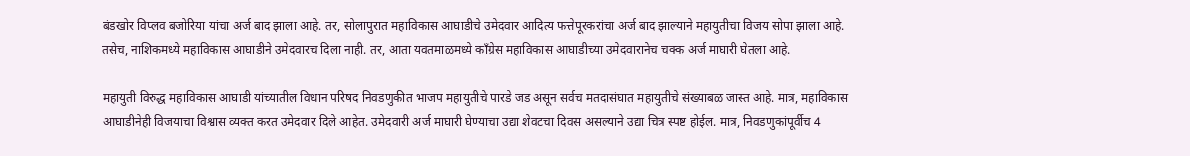बंडखोर विप्लव बजोरिया यांचा अर्ज बाद झाला आहे. तर, सोलापुरात महाविकास आघाडीचे उमेदवार आदित्य फत्तेपूरकरांचा अर्ज बाद झाल्याने महायुतीचा विजय सोपा झाला आहे. तसेच, नाशिकमध्ये महाविकास आघाडीने उमेदवारच दिला नाही. तर, आता यवतमाळमध्ये काँग्रेस महाविकास आघाडीच्या उमेदवारानेच चक्क अर्ज माघारी घेतला आहे.

महायुती विरुद्ध महाविकास आघाडी यांच्यातील विधान परिषद निवडणुकीत भाजप महायुतीचे पारडे जड असून सर्वच मतदासंघात महायुतीचे संख्याबळ जास्त आहे. मात्र, महाविकास आघाडीनेही विजयाचा विश्वास व्यक्त करत उमेदवार दिले आहेत. उमेदवारी अर्ज माघारी घेण्याचा उद्या शेवटचा दिवस असल्याने उद्या चित्र स्पष्ट होईल. मात्र, निवडणुकांपूर्वीच 4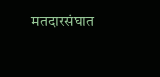मतदारसंघात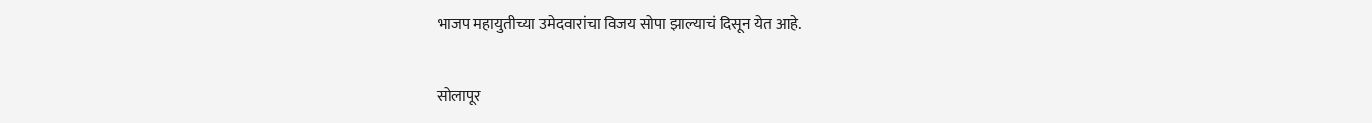भाजप महायुतीच्या उमेदवारांचा विजय सोपा झाल्याचं दिसून येत आहे.

सोलापूर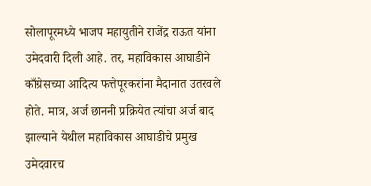सोलापूरमध्ये भाजप महायुतीने राजेंद्र राऊत यांना उमेदवारी दिली आहे. तर, महाविकास आघाडीने काँग्रेसच्या आदित्य फत्तेपूरकरांना मैदानात उतरवले होते. मात्र, अर्ज छाननी प्रक्रियेत त्यांचा अर्ज बाद झाल्याने येथील महाविकास आघाडीचे प्रमुख उमेदवारच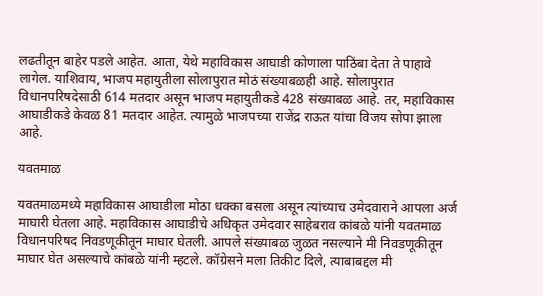लढतीतून बाहेर पडले आहेत. आता, येथे महाविकास आघाडी कोणाला पाठिंबा देता ते पाहावे लागेल. याशिवाय, भाजप महायुतीला सोलापुरात मोठं संख्याबळही आहे. सोलापुरात विधानपरिषदेसाठी 614 मतदार असून भाजप महायुतीकडे 428 संख्याबळ आहे. तर, महाविकास आघाडीकडे केवळ 81 मतदार आहेत. त्यामुळे भाजपच्या राजेंद्र राऊत यांचा विजय सोपा झाला आहे.

यवतमाळ

यवतमाळमध्ये महाविकास आघाडीला मोठा धक्का बसला असून त्यांच्याच उमेदवाराने आपला अर्ज माघारी घेतला आहे. महाविकास आघाडीचे अधिकृत उमेदवार साहेबराव कांबळे यांनी यवतमाळ विधानपरिषद निवडणूकीतून माघार घेतली. आपले संख्याबळ जुळत नसल्याने मी निवडणूकीतून माघार घेत असल्याचे कांबळे यांनी म्हटले. कॉग्रेसने मला तिकीट दिले, त्याबाबद्दल मी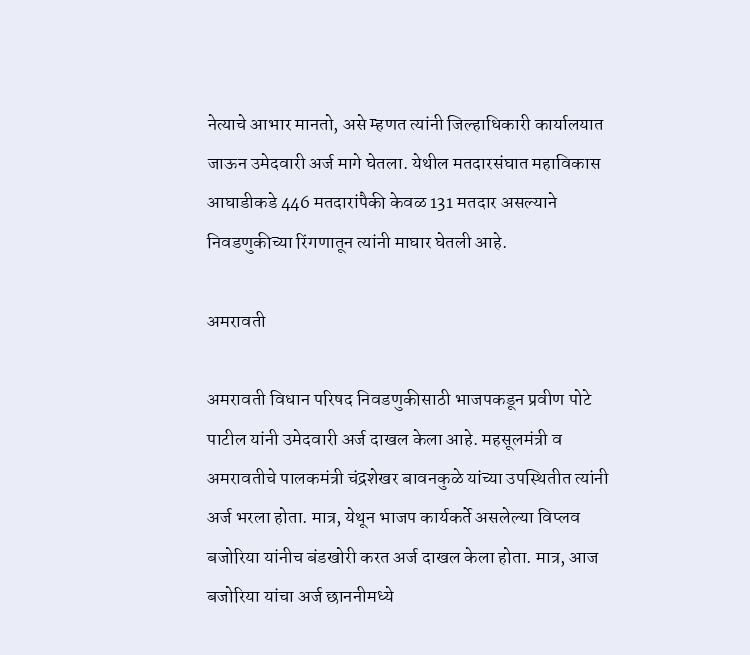नेत्याचे आभार मानतो, असे म्हणत त्यांनी जिल्हाधिकारी कार्यालयात जाऊन उमेदवारी अर्ज मागे घेतला. येथील मतदारसंघात महाविकास आघाडीकडे 446 मतदारांपैकी केवळ 131 मतदार असल्याने निवडणुकीच्या रिंगणातून त्यांनी माघार घेतली आहे.

अमरावती

अमरावती विधान परिषद निवडणुकीसाठी भाजपकडून प्रवीण पोटे पाटील यांनी उमेदवारी अर्ज दाखल केला आहे. महसूलमंत्री व अमरावतीचे पालकमंत्री चंद्रशेखर बावनकुळे यांच्या उपस्थितीत त्यांनी अर्ज भरला होता. मात्र, येथून भाजप कार्यकर्ते असलेल्या विप्लव बजोरिया यांनीच बंडखोरी करत अर्ज दाखल केला होता. मात्र, आज बजोरिया यांचा अर्ज छाननीमध्ये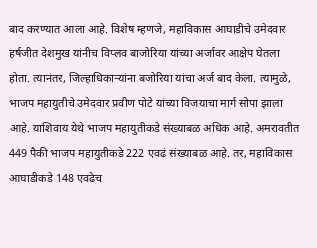बाद करण्यात आला आहे. विशेष म्हणजे, महाविकास आघाडीचे उमेदवार हर्षजीत देशमुख यांनीच विप्लव बाजोरिया यांच्या अर्जावर आक्षेप घेतला होता. त्यानंतर, जिल्हाधिकाऱ्यांना बजोरिया यांचा अर्ज बाद केला. त्यामुळे, भाजप महायुतीचे उमेदवार प्रवीण पोटे यांच्या विजयाचा मार्ग सोपा झाला आहे. याशिवाय येथे भाजप महायुतीकडे संख्याबळ अधिक आहे. अमरावतीत 449 पैकी भाजप महायुतीकडे 222 एवढं संख्याबळ आहे. तर, महाविकास आघाडीकडे 148 एवढेच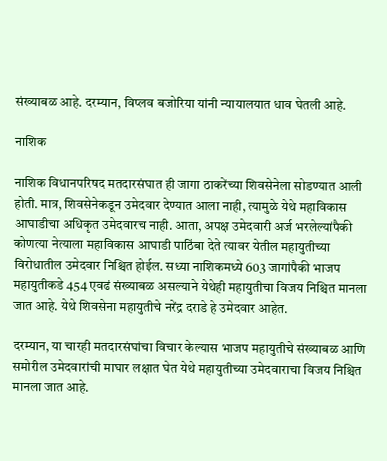संख्याबळ आहे. दरम्यान, विप्लव बजोरिया यांनी न्यायालयात धाव घेतली आहे.

नाशिक

नाशिक विधानपरिषद मतदारसंघात ही जागा ठाकरेंच्या शिवसेनेला सोडण्यात आली होती. मात्र, शिवसेनेकडून उमेदवार देण्यात आला नाही, त्यामुळे येथे महाविकास आघाडीचा अधिकृत उमेदवारच नाही. आता, अपक्ष उमेदवारी अर्ज भरलेल्यांपैकी कोणत्या नेत्याला महाविकास आघाडी पाठिंबा देते त्यावर येतील महायुतीच्या विरोधातील उमेदवार निश्चित होईल. सध्या नाशिकमध्ये 603 जागांपैकी भाजप महायुतीकडे 454 एवढं संख्याबळ असल्याने येथेही महायुतीचा विजय निश्चित मानला जात आहे. येथे शिवसेना महायुतीचे नरेंद्र दराडे हे उमेदवार आहेत.

दरम्यान, या चारही मतदारसंघांचा विचार केल्यास भाजप महायुतीचे संख्याबळ आणि समोरील उमेदवारांची माघार लक्षात घेत येथे महायुतीच्या उमेदवाराचा विजय निश्चित मानला जात आहे.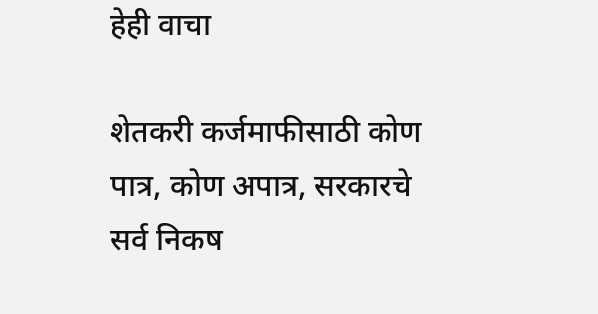हेही वाचा

शेतकरी कर्जमाफीसाठी कोण पात्र, कोण अपात्र, सरकारचे सर्व निकष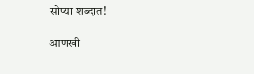सोप्या शब्दात!

आणखी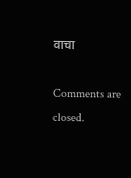वाचा

Comments are closed.